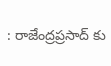: రాజేంద్రప్రసాద్ కు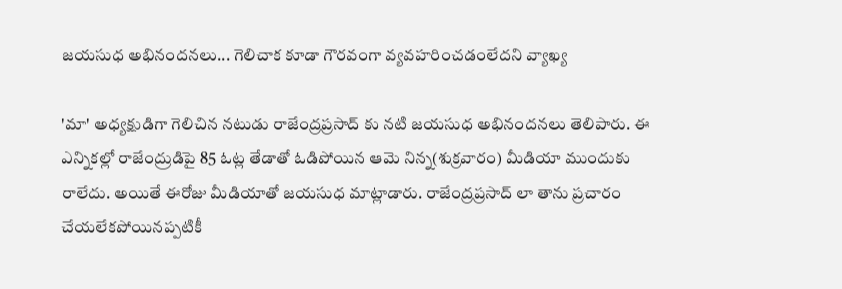జయసుధ అభినందనలు... గెలిచాక కూడా గౌరవంగా వ్యవహరించడంలేదని వ్యాఖ్య

'మా' అధ్యక్షుడిగా గెలిచిన నటుడు రాజేంద్రప్రసాద్ కు నటి జయసుధ అభినందనలు తెలిపారు. ఈ ఎన్నికల్లో రాజేంద్రుడిపై 85 ఓట్ల తేడాతో ఓడిపోయిన ఆమె నిన్న(శుక్రవారం) మీడియా ముందుకు రాలేదు. అయితే ఈరోజు మీడియాతో జయసుధ మాట్లాడారు. రాజేంద్రప్రసాద్ లా తాను ప్రచారం చేయలేకపోయినప్పటికీ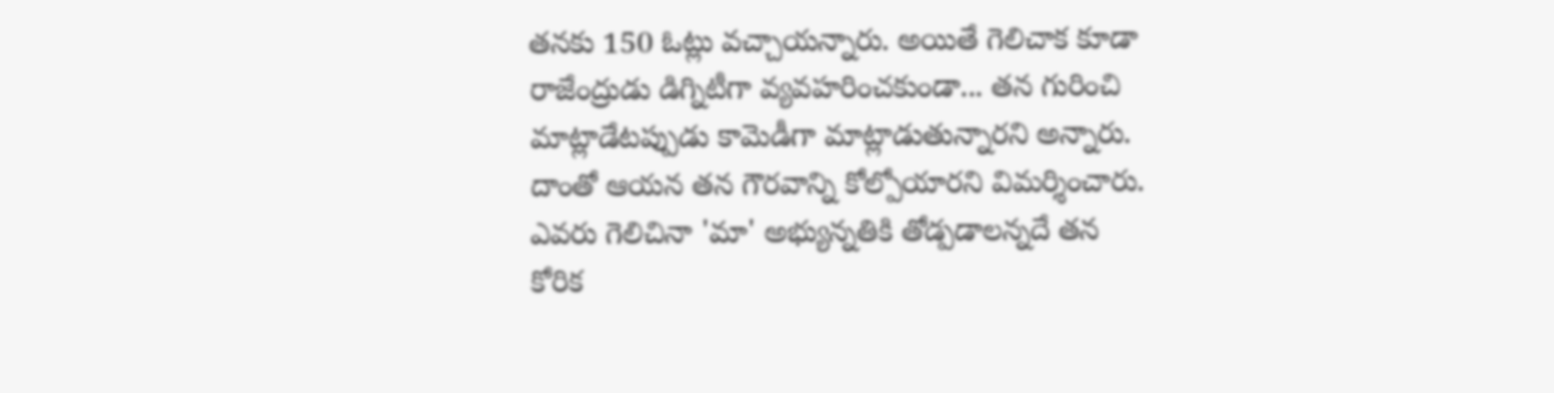తనకు 150 ఓట్లు వచ్చాయన్నారు. అయితే గెలిచాక కూడా రాజేంద్రుడు డిగ్నిటీగా వ్యవహరించకుండా... తన గురించి మాట్లాడేటప్పుడు కామెడీగా మాట్లాడుతున్నారని అన్నారు. దాంతో ఆయన తన గౌరవాన్ని కోల్పోయారని విమర్శించారు. ఎవరు గెలిచినా 'మా' అభ్యున్నతికి తోడ్పడాలన్నదే తన కోరిక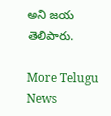అని జయ తెలిపారు.

More Telugu News